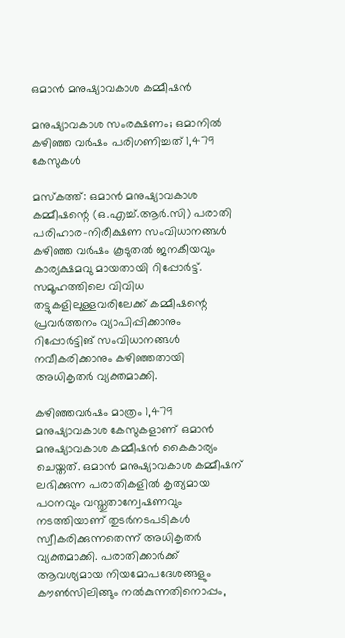ഒമാൻ മനുഷ്യാവകാശ കമ്മീഷൻ

മനുഷ്യാവകാശ സംരക്ഷണം; ഒമാനിൽ കഴിഞ്ഞ വർഷം പരിഗണിച്ചത് 1,479 കേസുകൾ

മസ്കത്ത്: ഒമാൻ മനുഷ്യാവകാശ കമ്മീഷന്റെ (ഒ.എച്ച്.ആർ.സി) പരാതി പരിഹാര-നിരീക്ഷണ സംവിധാനങ്ങൾ കഴിഞ്ഞ വർഷം കൂടുതൽ ജനകീയവും കാര്യക്ഷമവു മായതായി റിപ്പോർട്ട്. സമൂഹത്തിലെ വിവിധ തട്ടുകളിലുള്ളവരിലേക്ക് കമ്മീഷന്റെ പ്രവർത്തനം വ്യാപിപ്പിക്കാനും റിപ്പോർട്ടിങ് സംവിധാനങ്ങൾ നവീകരിക്കാനും കഴിഞ്ഞതായി അധികൃതർ വ്യക്തമാക്കി.

കഴിഞ്ഞവർഷം മാത്രം 1,479 മനുഷ്യാവകാശ കേസുകളാണ് ഒമാൻ മനുഷ്യാവകാശ കമ്മീഷൻ കൈകാര്യം ചെയ്തത്. ഒമാൻ മനുഷ്യാവകാശ കമ്മീഷന് ലഭിക്കുന്ന പരാതികളിൽ കൃത്യമായ പഠനവും വസ്തുതാന്വേഷണവും നടത്തിയാണ് തുടർനടപടികൾ സ്വീകരിക്കുന്നതെന്ന് അധികൃതർ വ്യക്തമാക്കി. പരാതിക്കാർക്ക് ആവശ്യമായ നിയമോപദേശങ്ങളും കൗൺസിലിങ്ങും നൽകുന്നതിനൊപ്പം,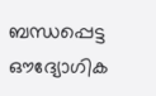ബന്ധപ്പെട്ട ഔദ്യോഗിക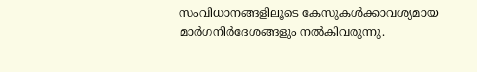സംവിധാനങ്ങളിലൂടെ കേസുകൾക്കാവശ്യമായ മാർഗനിർദേശങ്ങളും നൽകിവരുന്നു.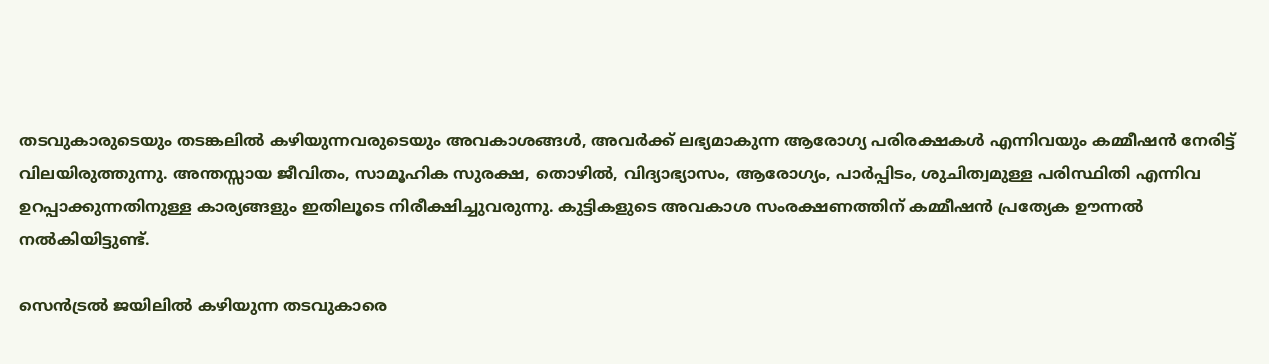തടവുകാരുടെയും തടങ്കലിൽ കഴിയുന്നവരുടെയും അവകാശങ്ങൾ, അവർക്ക് ലഭ്യമാകുന്ന ആരോഗ്യ പരിരക്ഷകൾ എന്നിവയും കമ്മീഷൻ നേരിട്ട് വിലയിരുത്തുന്നു. അന്തസ്സായ ജീവിതം, സാമൂഹിക സുരക്ഷ, തൊഴിൽ, വിദ്യാഭ്യാസം, ആരോഗ്യം, പാർപ്പിടം, ശുചിത്വമുള്ള പരിസ്ഥിതി എന്നിവ ഉറപ്പാക്കുന്നതിനുള്ള കാര്യങ്ങളും ഇതിലൂടെ നിരീക്ഷിച്ചുവരുന്നു. കുട്ടികളുടെ അവകാശ സംരക്ഷണത്തിന് കമ്മീഷൻ പ്രത്യേക ഊന്നൽ നൽകിയിട്ടുണ്ട്.

സെൻട്രൽ ജയിലിൽ കഴിയുന്ന തടവുകാരെ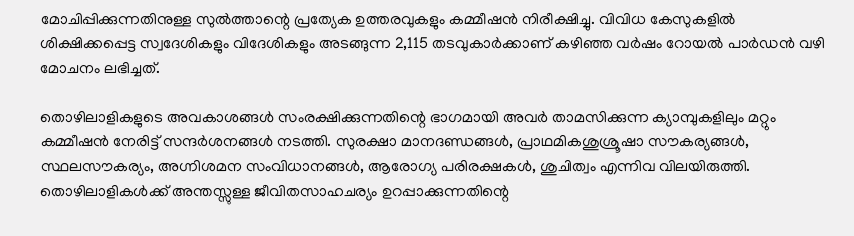മോചിപ്പിക്കുന്നതിനുള്ള സുൽത്താന്റെ പ്രത്യേക ഉത്തരവുകളും കമ്മീഷൻ നിരീക്ഷിച്ചു. വിവിധ കേസുകളിൽ ശിക്ഷിക്കപ്പെട്ട സ്വദേശികളും വിദേശികളും അടങ്ങുന്ന 2,115 തടവുകാർക്കാണ് കഴിഞ്ഞ വർഷം റോയൽ പാർഡൻ വഴി മോചനം ലഭിച്ചത്.

തൊഴിലാളികളുടെ അവകാശങ്ങൾ സംരക്ഷിക്കുന്നതിന്റെ ഭാഗമായി അവർ താമസിക്കുന്ന ക്യാമ്പുകളിലും മറ്റും കമ്മീഷൻ നേരിട്ട് സന്ദർശനങ്ങൾ നടത്തി. സുരക്ഷാ മാനദണ്ഡങ്ങൾ, പ്രാഥമികശുശ്രൂഷാ സൗകര്യങ്ങൾ, സ്ഥലസൗകര്യം, അഗ്നിശമന സംവിധാനങ്ങൾ, ആരോഗ്യ പരിരക്ഷകൾ, ശുചിത്വം എന്നിവ വിലയിരുത്തി. തൊഴിലാളികൾക്ക് അന്തസ്സുള്ള ജീവിതസാഹചര്യം ഉറപ്പാക്കുന്നതിന്റെ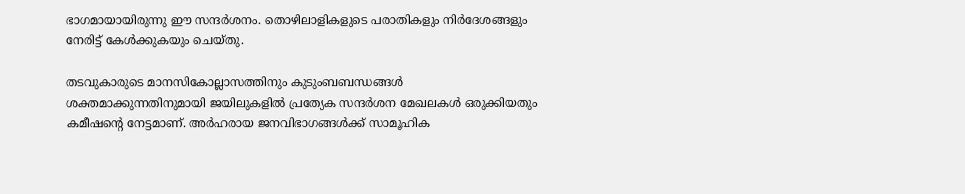ഭാഗമായായിരുന്നു ഈ സന്ദർശനം. തൊഴിലാളികളുടെ പരാതികളും നിർദേശങ്ങളും നേരിട്ട് കേൾക്കുകയും ചെയ്തു.

തടവുകാരുടെ മാനസികോല്ലാസത്തിനും കുടുംബബന്ധങ്ങൾ ശക്തമാക്കുന്നതിനുമായി ജയിലുകളിൽ പ്രത്യേക സന്ദർശന മേഖലകൾ ഒരുക്കിയതും കമീഷന്റെ നേട്ടമാണ്. അർഹരായ ജനവിഭാഗങ്ങൾക്ക് സാമൂഹിക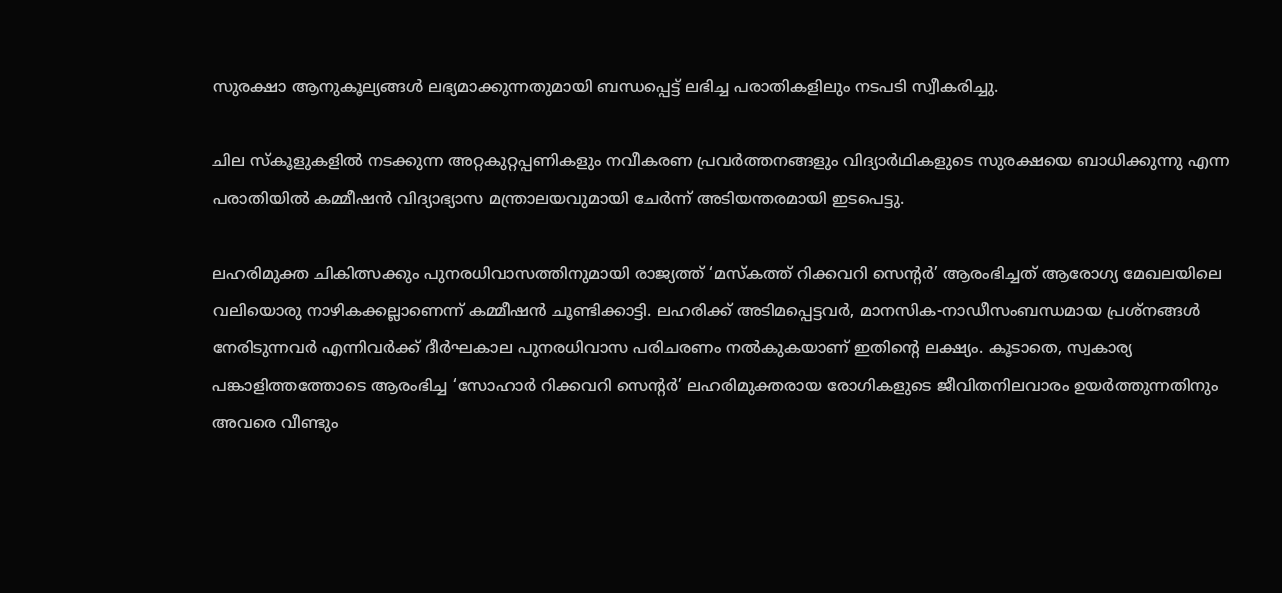സുരക്ഷാ ആനുകൂല്യങ്ങൾ ലഭ്യമാക്കുന്നതുമായി ബന്ധപ്പെട്ട് ലഭിച്ച പരാതികളിലും നടപടി സ്വീകരിച്ചു.

ചില സ്കൂളുകളിൽ നടക്കുന്ന അറ്റകുറ്റപ്പണികളും നവീകരണ പ്രവർത്തനങ്ങളും വിദ്യാർഥികളുടെ സുരക്ഷയെ ബാധിക്കുന്നു എന്ന പരാതിയിൽ കമ്മീഷൻ വിദ്യാഭ്യാസ മന്ത്രാലയവുമായി ചേർന്ന് അടിയന്തരമായി ഇടപെട്ടു.

ലഹരിമുക്ത ചികിത്സക്കും പുനരധിവാസത്തിനുമായി രാജ്യത്ത് ‘മസ്കത്ത് റിക്കവറി സെന്റർ’ ആരംഭിച്ചത് ആരോഗ്യ മേഖലയിലെ വലിയൊരു നാഴികക്കല്ലാണെന്ന് കമ്മീഷൻ ചൂണ്ടിക്കാട്ടി. ലഹരിക്ക് അടിമപ്പെട്ടവർ, മാനസിക-നാഡീസംബന്ധമായ പ്രശ്നങ്ങൾ നേരിടുന്നവർ എന്നിവർക്ക് ദീർഘകാല പുനരധിവാസ പരിചരണം നൽകുകയാണ് ഇതിന്റെ ലക്ഷ്യം. കൂടാതെ, സ്വകാര്യ പങ്കാളിത്തത്തോടെ ആരംഭിച്ച ‘സോഹാർ റിക്കവറി സെന്റർ’ ലഹരിമുക്തരായ രോഗികളുടെ ജീവിതനിലവാരം ഉയർത്തുന്നതിനും അവരെ വീണ്ടും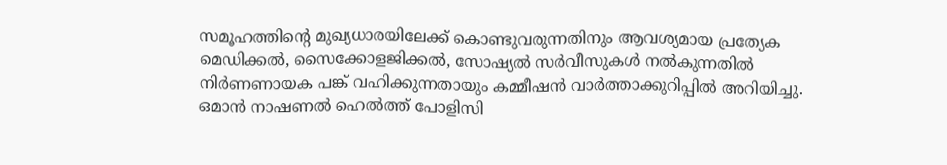സമൂഹത്തിന്റെ മുഖ്യധാരയിലേക്ക് കൊണ്ടുവരുന്നതിനും ആവശ്യമായ പ്രത്യേക മെഡിക്കൽ, സൈക്കോളജിക്കൽ, സോഷ്യൽ സർവീസുകൾ നൽകുന്നതിൽ നിർണണായക പങ്ക് വഹിക്കുന്നതായും കമ്മീഷൻ വാർത്താക്കുറിപ്പിൽ അറിയിച്ചു. ഒമാൻ നാഷണൽ ഹെൽത്ത് പോളിസി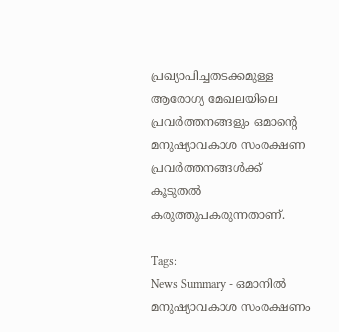പ്രഖ്യാപിച്ചതടക്കമുള്ള ആരോഗ്യ മേഖലയിലെ പ്രവർത്തനങ്ങളും ഒമാന്റെ മനുഷ്യാവകാശ സംരക്ഷണ പ്രവർത്തനങ്ങൾക്ക് കൂടുതൽ കരുത്തുപകരുന്നതാണ്.

Tags:
News Summary - ഒമാനിൽ മനുഷ്യാവകാശ സംരക്ഷണം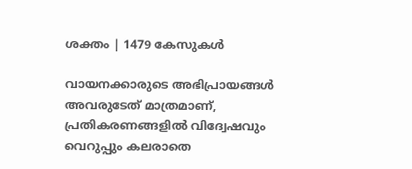ശക്തം | 1479 കേസുകൾ

വായനക്കാരുടെ അഭിപ്രായങ്ങള്‍ അവരുടേത് മാത്രമാണ്, പ്രതികരണങ്ങളിൽ വിദ്വേഷവും വെറുപ്പും കലരാതെ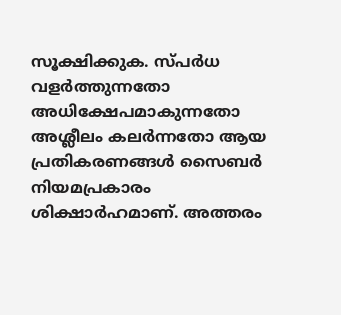സൂക്ഷിക്കുക. സ്പർധ വളർത്തുന്നതോ അധിക്ഷേപമാകുന്നതോ അശ്ലീലം കലർന്നതോ ആയ പ്രതികരണങ്ങൾ സൈബർ നിയമപ്രകാരം ശിക്ഷാർഹമാണ്. അത്തരം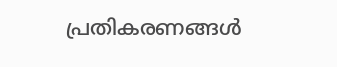പ്രതികരണങ്ങൾ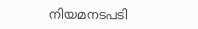നിയമനടപടി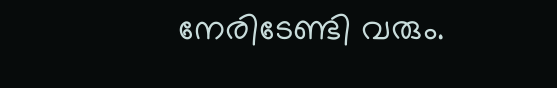നേരിടേണ്ടി വരും.